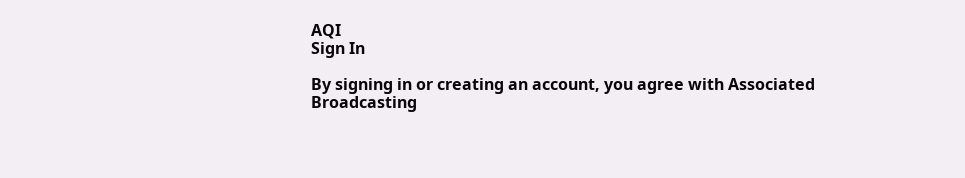AQI
Sign In

By signing in or creating an account, you agree with Associated Broadcasting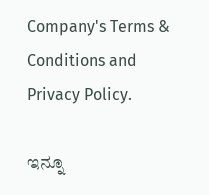Company's Terms & Conditions and Privacy Policy.

ಇನ್ನೂ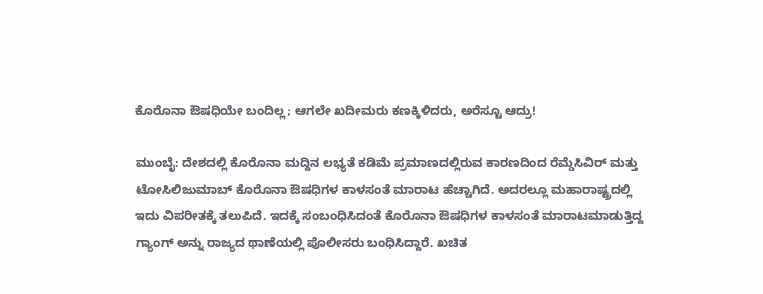ಕೊರೊನಾ ಔಷಧಿಯೇ ಬಂದಿಲ್ಲ; ಆಗಲೇ ಖದೀಮರು ಕಣಕ್ಕಿಳಿದರು, ಅರೆಸ್ಟೂ ಆದ್ರು!

ಮುಂಬೈ: ದೇಶದಲ್ಲಿ ಕೊರೊನಾ ಮದ್ದಿನ ಲಭ್ಯತೆ ಕಡಿಮೆ ಪ್ರಮಾಣದಲ್ಲಿರುವ ಕಾರಣದಿಂದ ರೆಮ್ಡೆಸಿವಿರ್ ಮತ್ತು ಟೋಸಿಲಿಜುಮಾಬ್ ಕೊರೊನಾ ಔಷಧಿಗಳ ಕಾಳಸಂತೆ ಮಾರಾಟ ಹೆಚ್ಚಾಗಿದೆ. ಅದರಲ್ಲೂ ಮಹಾರಾಷ್ಟ್ರದಲ್ಲಿ ಇದು ವಿಪರೀತಕ್ಕೆ ತಲುಪಿದೆ. ಇದಕ್ಕೆ ಸಂಬಂಧಿಸಿದಂತೆ ಕೊರೊನಾ ಔಷಧಿಗಳ ಕಾಳಸಂತೆ ಮಾರಾಟಮಾಡುತ್ತಿದ್ದ ಗ್ಯಾಂಗ್ ಅನ್ನು ರಾಜ್ಯದ ಥಾಣೆಯಲ್ಲಿ ಪೊಲೀಸರು ಬಂಧಿಸಿದ್ದಾರೆ. ಖಚಿತ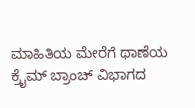ಮಾಹಿತಿಯ ಮೇರೆಗೆ ಥಾಣೆಯ ಕ್ರೈಮ್ ಬ್ರಾಂಚ್ ವಿಭಾಗದ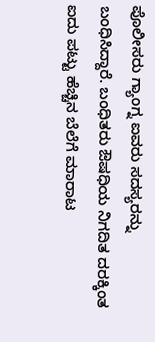ಪೊಲೀಸರು ಗ್ಯಾಂಗ್ನ ಐವರು ಸದಸ್ಯರನ್ನು ಬಂಧಿಸಿದ್ದಾರೆ. ಬಂಧಿತರು ಔಷಧಿಯ ನಿಗದಿತ ದರಕ್ಕಿಂತ ಐದು ಪಟ್ಟು ಹೆಚ್ಚಿನ ಬೆಲೆಗೆ ಮಾರಾಟ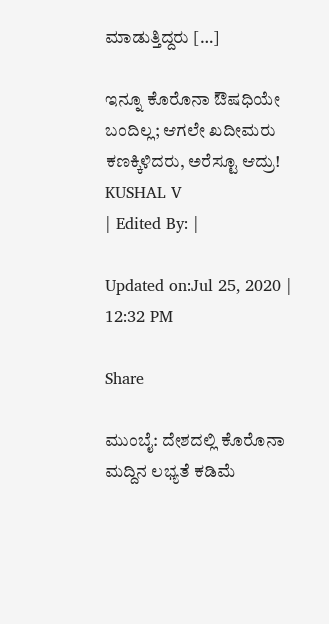ಮಾಡುತ್ತಿದ್ದರು […]

ಇನ್ನೂ ಕೊರೊನಾ ಔಷಧಿಯೇ ಬಂದಿಲ್ಲ; ಆಗಲೇ ಖದೀಮರು ಕಣಕ್ಕಿಳಿದರು, ಅರೆಸ್ಟೂ ಆದ್ರು!
KUSHAL V
| Edited By: |

Updated on:Jul 25, 2020 | 12:32 PM

Share

ಮುಂಬೈ: ದೇಶದಲ್ಲಿ ಕೊರೊನಾ ಮದ್ದಿನ ಲಭ್ಯತೆ ಕಡಿಮೆ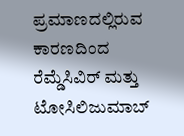ಪ್ರಮಾಣದಲ್ಲಿರುವ ಕಾರಣದಿಂದ ರೆಮ್ಡೆಸಿವಿರ್ ಮತ್ತು ಟೋಸಿಲಿಜುಮಾಬ್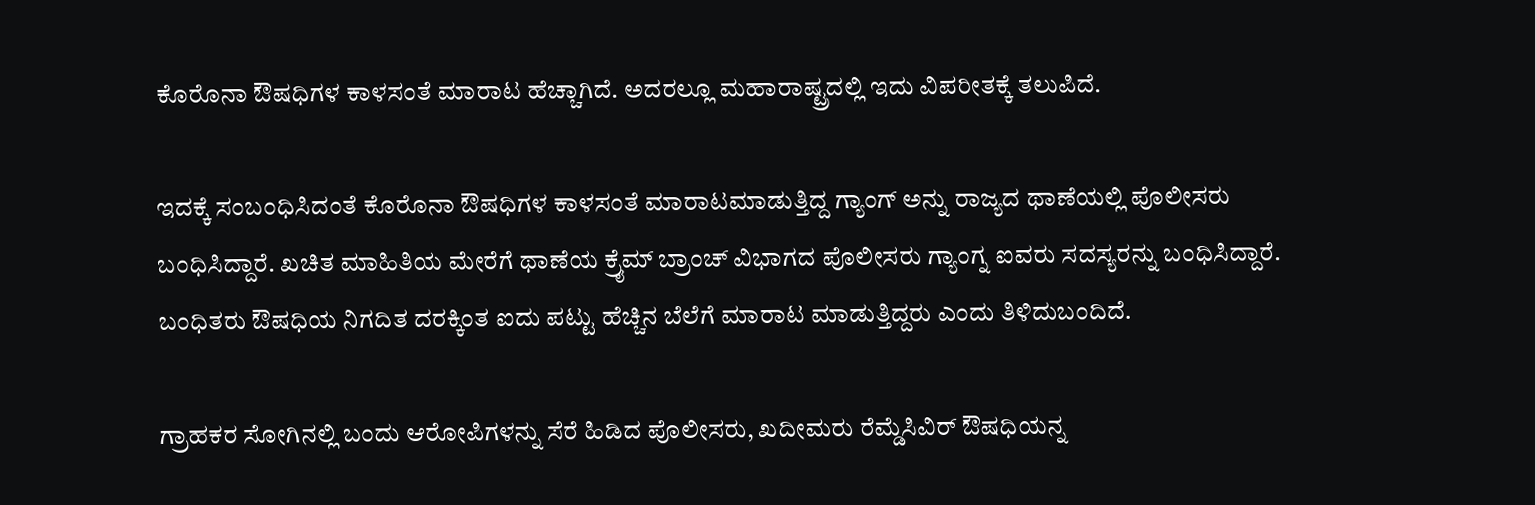ಕೊರೊನಾ ಔಷಧಿಗಳ ಕಾಳಸಂತೆ ಮಾರಾಟ ಹೆಚ್ಚಾಗಿದೆ. ಅದರಲ್ಲೂ ಮಹಾರಾಷ್ಟ್ರದಲ್ಲಿ ಇದು ವಿಪರೀತಕ್ಕೆ ತಲುಪಿದೆ.

ಇದಕ್ಕೆ ಸಂಬಂಧಿಸಿದಂತೆ ಕೊರೊನಾ ಔಷಧಿಗಳ ಕಾಳಸಂತೆ ಮಾರಾಟಮಾಡುತ್ತಿದ್ದ ಗ್ಯಾಂಗ್ ಅನ್ನು ರಾಜ್ಯದ ಥಾಣೆಯಲ್ಲಿ ಪೊಲೀಸರು ಬಂಧಿಸಿದ್ದಾರೆ. ಖಚಿತ ಮಾಹಿತಿಯ ಮೇರೆಗೆ ಥಾಣೆಯ ಕ್ರೈಮ್ ಬ್ರಾಂಚ್ ವಿಭಾಗದ ಪೊಲೀಸರು ಗ್ಯಾಂಗ್ನ ಐವರು ಸದಸ್ಯರನ್ನು ಬಂಧಿಸಿದ್ದಾರೆ. ಬಂಧಿತರು ಔಷಧಿಯ ನಿಗದಿತ ದರಕ್ಕಿಂತ ಐದು ಪಟ್ಟು ಹೆಚ್ಚಿನ ಬೆಲೆಗೆ ಮಾರಾಟ ಮಾಡುತ್ತಿದ್ದರು ಎಂದು ತಿಳಿದುಬಂದಿದೆ.

ಗ್ರಾಹಕರ ಸೋಗಿನಲ್ಲಿ ಬಂದು ಆರೋಪಿಗಳನ್ನು ಸೆರೆ ಹಿಡಿದ ಪೊಲೀಸರು, ಖದೀಮರು ರೆಮ್ಡೆಸಿವಿರ್ ಔಷಧಿಯನ್ನ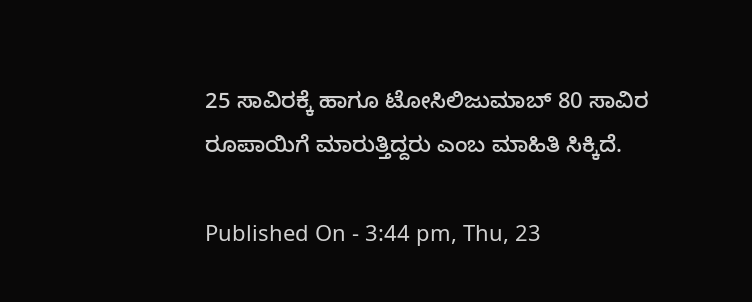25 ಸಾವಿರಕ್ಕೆ ಹಾಗೂ ಟೋಸಿಲಿಜುಮಾಬ್ 80 ಸಾವಿರ ರೂಪಾಯಿಗೆ ಮಾರುತ್ತಿದ್ದರು ಎಂಬ ಮಾಹಿತಿ ಸಿಕ್ಕಿದೆ.

Published On - 3:44 pm, Thu, 23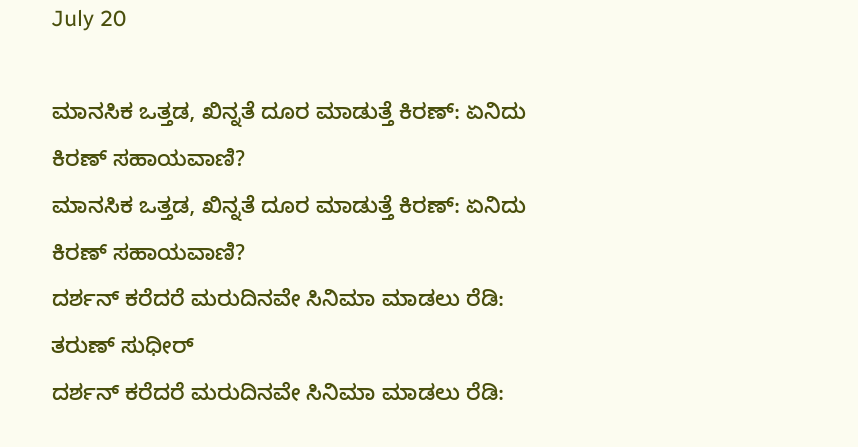July 20

ಮಾನಸಿಕ ಒತ್ತಡ, ಖಿನ್ನತೆ ದೂರ ಮಾಡುತ್ತೆ ಕಿರಣ್: ಏನಿದು ಕಿರಣ್ ಸಹಾಯವಾಣಿ?
ಮಾನಸಿಕ ಒತ್ತಡ, ಖಿನ್ನತೆ ದೂರ ಮಾಡುತ್ತೆ ಕಿರಣ್: ಏನಿದು ಕಿರಣ್ ಸಹಾಯವಾಣಿ?
ದರ್ಶನ್ ಕರೆದರೆ ಮರುದಿನವೇ ಸಿನಿಮಾ ಮಾಡಲು ರೆಡಿ: ತರುಣ್ ಸುಧೀರ್
ದರ್ಶನ್ ಕರೆದರೆ ಮರುದಿನವೇ ಸಿನಿಮಾ ಮಾಡಲು ರೆಡಿ: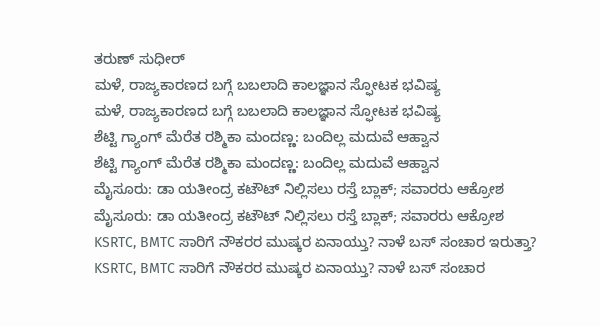ತರುಣ್ ಸುಧೀರ್
ಮಳೆ, ರಾಜ್ಯಕಾರಣದ ಬಗ್ಗೆ ಬಬಲಾದಿ ಕಾಲಜ್ಞಾನ ಸ್ಫೋಟಕ ಭವಿಷ್ಯ
ಮಳೆ, ರಾಜ್ಯಕಾರಣದ ಬಗ್ಗೆ ಬಬಲಾದಿ ಕಾಲಜ್ಞಾನ ಸ್ಫೋಟಕ ಭವಿಷ್ಯ
ಶೆಟ್ಟಿ ಗ್ಯಾಂಗ್ ಮೆರೆತ ರಶ್ಮಿಕಾ ಮಂದಣ್ಣ: ಬಂದಿಲ್ಲ ಮದುವೆ ಆಹ್ವಾನ
ಶೆಟ್ಟಿ ಗ್ಯಾಂಗ್ ಮೆರೆತ ರಶ್ಮಿಕಾ ಮಂದಣ್ಣ: ಬಂದಿಲ್ಲ ಮದುವೆ ಆಹ್ವಾನ
ಮೈಸೂರು: ಡಾ ಯತೀಂದ್ರ ಕಟೌಟ್ ನಿಲ್ಲಿಸಲು ರಸ್ತೆ ಬ್ಲಾಕ್; ಸವಾರರು ಆಕ್ರೋಶ
ಮೈಸೂರು: ಡಾ ಯತೀಂದ್ರ ಕಟೌಟ್ ನಿಲ್ಲಿಸಲು ರಸ್ತೆ ಬ್ಲಾಕ್; ಸವಾರರು ಆಕ್ರೋಶ
KSRTC, BMTC ಸಾರಿಗೆ ನೌಕರರ ಮುಷ್ಕರ ಏನಾಯ್ತು? ನಾಳೆ ಬಸ್ ಸಂಚಾರ ಇರುತ್ತಾ?
KSRTC, BMTC ಸಾರಿಗೆ ನೌಕರರ ಮುಷ್ಕರ ಏನಾಯ್ತು? ನಾಳೆ ಬಸ್ ಸಂಚಾರ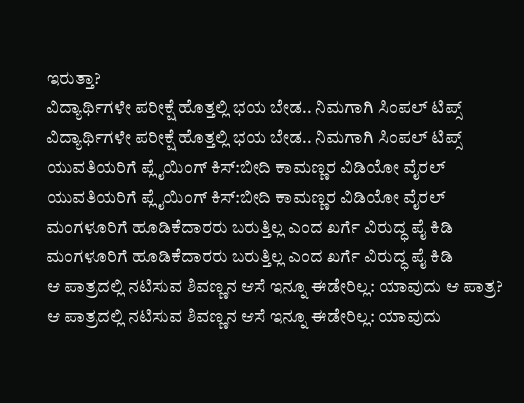ಇರುತ್ತಾ?
ವಿದ್ಯಾರ್ಥಿಗಳೇ ಪರೀಕ್ಷೆ ಹೊತ್ತಲ್ಲಿ ಭಯ ಬೇಡ.. ನಿಮಗಾಗಿ ಸಿಂಪಲ್ ಟಿಪ್ಸ್
ವಿದ್ಯಾರ್ಥಿಗಳೇ ಪರೀಕ್ಷೆ ಹೊತ್ತಲ್ಲಿ ಭಯ ಬೇಡ.. ನಿಮಗಾಗಿ ಸಿಂಪಲ್ ಟಿಪ್ಸ್
ಯುವತಿಯರಿಗೆ ಪ್ಲೈಯಿಂಗ್ ಕಿಸ್:ಬೀದಿ ಕಾಮಣ್ಣರ ವಿಡಿಯೋ ವೈರಲ್
ಯುವತಿಯರಿಗೆ ಪ್ಲೈಯಿಂಗ್ ಕಿಸ್:ಬೀದಿ ಕಾಮಣ್ಣರ ವಿಡಿಯೋ ವೈರಲ್
ಮಂಗಳೂರಿಗೆ ಹೂಡಿಕೆದಾರರು ಬರುತ್ತಿಲ್ಲ ಎಂದ ಖರ್ಗೆ ವಿರುದ್ಧ ಪೈ ಕಿಡಿ
ಮಂಗಳೂರಿಗೆ ಹೂಡಿಕೆದಾರರು ಬರುತ್ತಿಲ್ಲ ಎಂದ ಖರ್ಗೆ ವಿರುದ್ಧ ಪೈ ಕಿಡಿ
ಆ ಪಾತ್ರದಲ್ಲಿ ನಟಿಸುವ ಶಿವಣ್ಣನ ಆಸೆ ಇನ್ನೂ ಈಡೇರಿಲ್ಲ: ಯಾವುದು ಆ ಪಾತ್ರ?
ಆ ಪಾತ್ರದಲ್ಲಿ ನಟಿಸುವ ಶಿವಣ್ಣನ ಆಸೆ ಇನ್ನೂ ಈಡೇರಿಲ್ಲ: ಯಾವುದು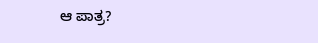ಆ ಪಾತ್ರ?